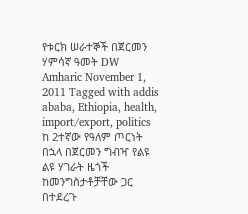የቱርክ ሠራተኞች በጀርመን ሃምሳኛ ዓመት DW Amharic November 1, 2011 Tagged with addis ababa, Ethiopia, health, import/export, politics ከ 2ተኛው የዓለም ጦርነት በኋላ በጀርመን ግብዣ የልዩ ልዩ ሃገራት ዜጎች ከመንግስታቶቻቸው ጋር በተደረጉ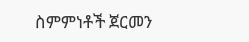ስምምነቶች ጀርመን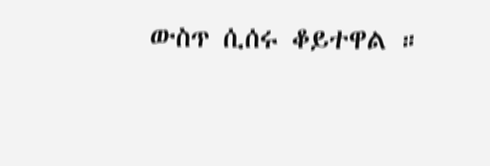ውስጥ ሲሰሩ ቆይተዋል ።